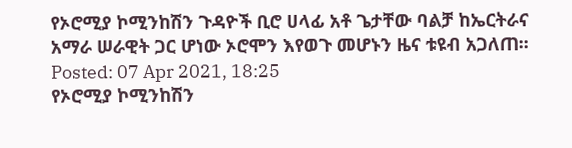የኦሮሚያ ኮሚንከሽን ጉዳዮች ቢሮ ሀላፊ አቶ ጌታቸው ባልቻ ከኤርትራና አማራ ሠራዊት ጋር ሆነው ኦሮሞን እየወጉ መሆኑን ዜና ቱዩብ አጋለጠ፡፡
Posted: 07 Apr 2021, 18:25
የኦሮሚያ ኮሚንከሽን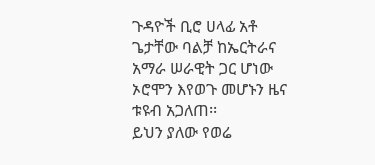ጉዳዮች ቢሮ ሀላፊ አቶ ጌታቸው ባልቻ ከኤርትራና አማራ ሠራዊት ጋር ሆነው ኦሮሞን እየወጉ መሆኑን ዜና ቱዩብ አጋለጠ፡፡
ይህን ያለው የወሬ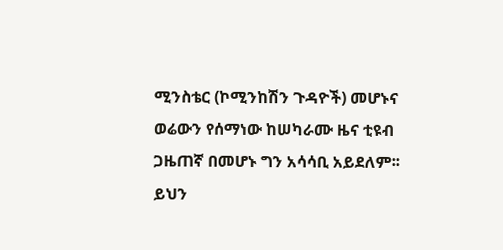ሚንስቴር (ኮሚንከሽን ጉዳዮች) መሆኑና ወሬውን የሰማነው ከሠካራሙ ዜና ቲዩብ ጋዜጠኛ በመሆኑ ግን አሳሳቢ አይደለም፡፡
ይህን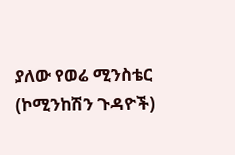ያለው የወሬ ሚንስቴር (ኮሚንከሽን ጉዳዮች)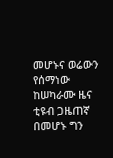መሆኑና ወሬውን የሰማነው ከሠካራሙ ዜና ቲዩብ ጋዜጠኛ በመሆኑ ግን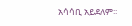አሳሳቢ አይደለም፡፡